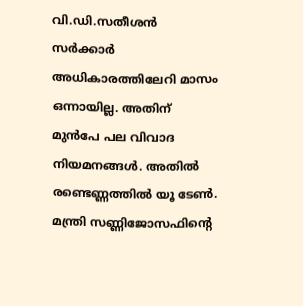വി.ഡി.സതീശന്‍ സര്‍ക്കാര്‍ അധികാരത്തിലേറി മാസം ഒന്നായില്ല. അതിന് മുന്‍പേ പല വിവാദ നിയമനങ്ങള്‍. അതില്‍ രണ്ടെണ്ണത്തില്‍ യൂ ടേണ്‍. മന്ത്രി സണ്ണിജോസഫിന്‍റെ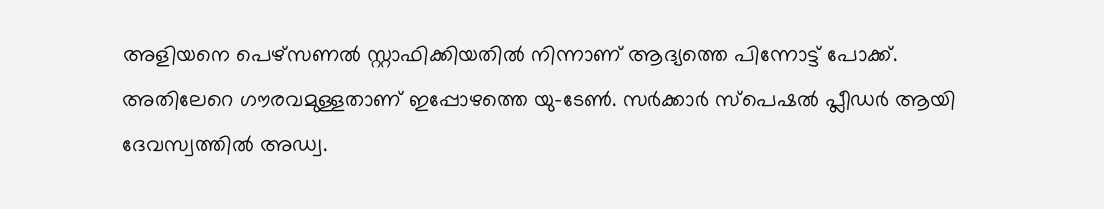അളിയനെ പെഴ്സണല്‍ സ്റ്റാഫിക്കിയതില്‍ നിന്നാണ് ആദ്യത്തെ പിന്നോട്ട് പോക്ക്. അതിലേറെ ഗൗരവമുള്ളതാണ് ഇപ്പോഴത്തെ യു–ടേണ്‍. സര്‍ക്കാര്‍ സ്പെഷല്‍ പ്ലീഡര്‍ ആയി ദേവസ്വത്തില്‍ അഡ്വ.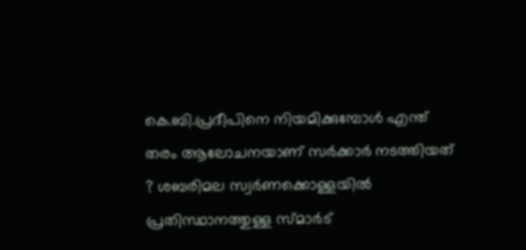കെ.ബി.പ്രദീപിനെ നിയമിക്കുമ്പോള്‍ എന്ത് തരം ആലോചനയാണ് സര്‍ക്കാര്‍ നടത്തിയത് ? ശബരിമല സ്വര്‍ണക്കൊള്ളയില്‍ പ്രതിസ്ഥാനത്തുള്ള സ്മാര്‍ട്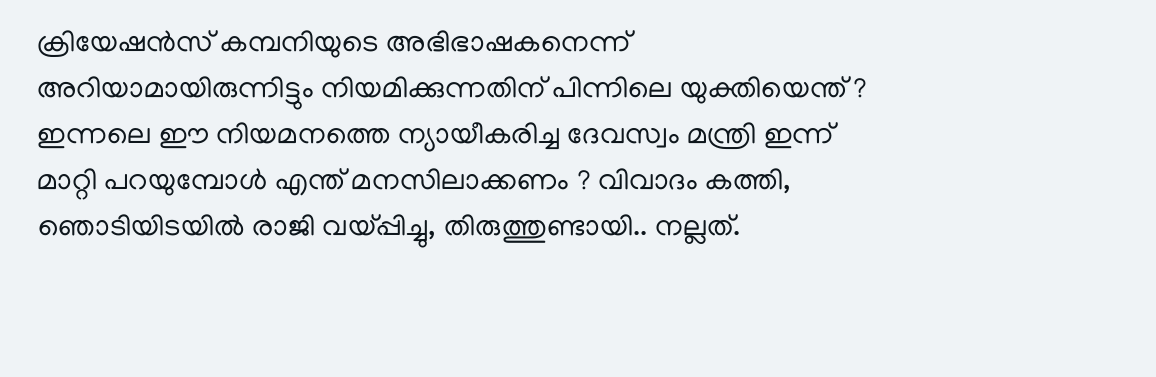ക്രിയേഷന്‍സ് കമ്പനിയുടെ അഭിഭാഷകനെന്ന് അറിയാമായിരുന്നിട്ടും നിയമിക്കുന്നതിന് പിന്നിലെ യുക്തിയെന്ത് ? ഇന്നലെ ഈ നിയമനത്തെ ന്യായീകരിച്ച ദേവസ്വം മന്ത്രി ഇന്ന് മാറ്റി പറയുമ്പോള്‍ എന്ത് മനസിലാക്കണം ? വിവാദം കത്തി, ഞൊടിയിടയില്‍ രാജി വയ്പ്പിച്ചു, തിരുത്തുണ്ടായി.. നല്ലത്.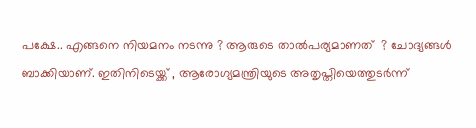പക്ഷേ.. എങ്ങനെ നിയമനം നടന്നു ? ആരുടെ താല്‍പര്യമാണത്  ? ചോദ്യങ്ങള്‍ ബാക്കിയാണ്. ഇതിനിടെയ്ക്ക് , ആരോഗ്യമന്ത്രിയുടെ അതൃപ്തിയെത്തുടര്‍ന്ന്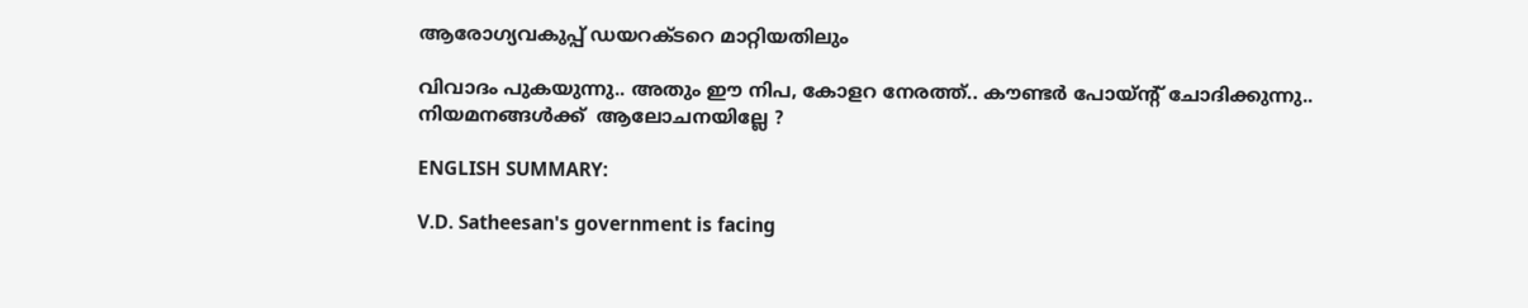ആരോഗ്യവകുപ്പ് ഡയറക്ടറെ മാറ്റിയതിലും

വിവാദം പുകയുന്നു.. അതും ഈ നിപ, കോളറ നേരത്ത്.. കൗണ്ടര്‍ പോയ്ന്‍റ് ചോദിക്കുന്നു.. നിയമനങ്ങള്‍ക്ക്  ആലോചനയില്ലേ ?

ENGLISH SUMMARY:

V.D. Satheesan's government is facing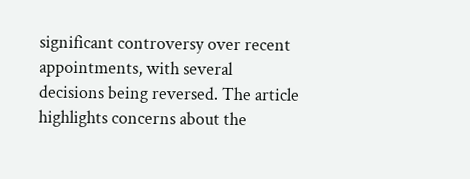significant controversy over recent appointments, with several decisions being reversed. The article highlights concerns about the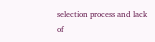selection process and lack of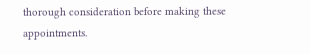thorough consideration before making these appointments.